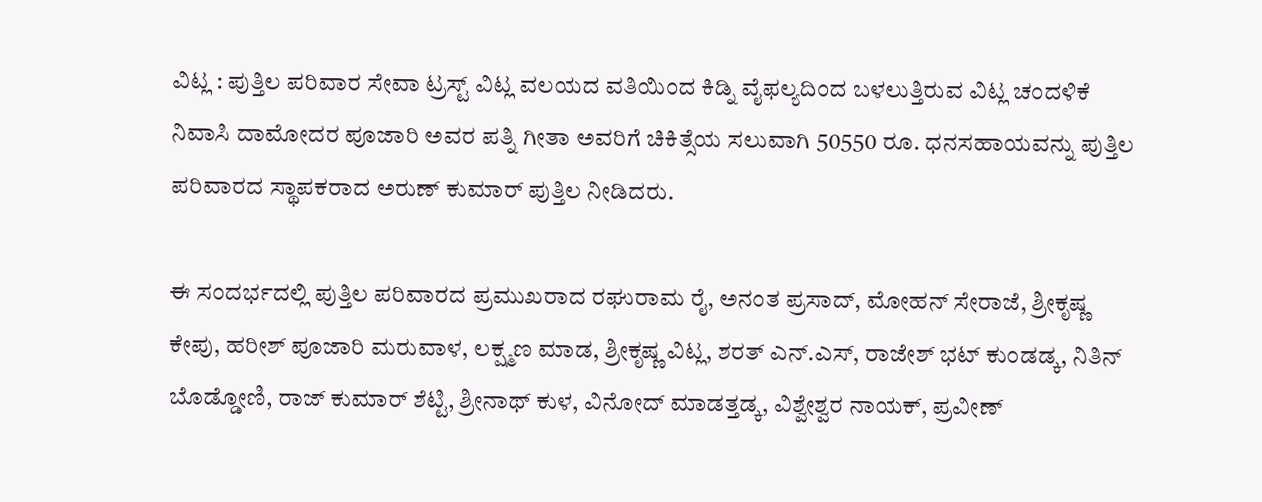ವಿಟ್ಲ : ಪುತ್ತಿಲ ಪರಿವಾರ ಸೇವಾ ಟ್ರಸ್ಟ್ ವಿಟ್ಲ ವಲಯದ ವತಿಯಿಂದ ಕಿಡ್ನಿ ವೈಫಲ್ಯದಿಂದ ಬಳಲುತ್ತಿರುವ ವಿಟ್ಲ ಚಂದಳಿಕೆ ನಿವಾಸಿ ದಾಮೋದರ ಪೂಜಾರಿ ಅವರ ಪತ್ನಿ ಗೀತಾ ಅವರಿಗೆ ಚಿಕಿತ್ಸೆಯ ಸಲುವಾಗಿ 50550 ರೂ. ಧನಸಹಾಯವನ್ನು ಪುತ್ತಿಲ ಪರಿವಾರದ ಸ್ಥಾಪಕರಾದ ಅರುಣ್ ಕುಮಾರ್ ಪುತ್ತಿಲ ನೀಡಿದರು.

ಈ ಸಂದರ್ಭದಲ್ಲಿ ಪುತ್ತಿಲ ಪರಿವಾರದ ಪ್ರಮುಖರಾದ ರಘುರಾಮ ರೈ, ಅನಂತ ಪ್ರಸಾದ್, ಮೋಹನ್ ಸೇರಾಜೆ, ಶ್ರೀಕೃಷ್ಣ ಕೇಪು, ಹರೀಶ್ ಪೂಜಾರಿ ಮರುವಾಳ, ಲಕ್ಷ್ಮಣ ಮಾಡ, ಶ್ರೀಕೃಷ್ಣ ವಿಟ್ಲ, ಶರತ್ ಎನ್.ಎಸ್, ರಾಜೇಶ್ ಭಟ್ ಕುಂಡಡ್ಕ, ನಿತಿನ್ ಬೊಡ್ಡೋಣಿ, ರಾಜ್ ಕುಮಾರ್ ಶೆಟ್ಟಿ, ಶ್ರೀನಾಥ್ ಕುಳ, ವಿನೋದ್ ಮಾಡತ್ತಡ್ಕ, ವಿಶ್ವೇಶ್ವರ ನಾಯಕ್, ಪ್ರವೀಣ್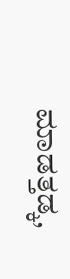ಮಾಡತ್ತಡ್ಕ,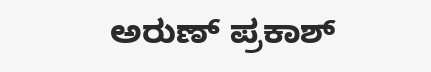ಅರುಣ್ ಪ್ರಕಾಶ್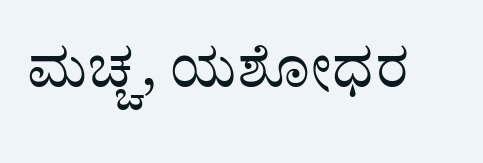ಮಚ್ಚ, ಯಶೋಧರ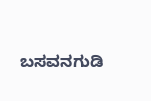ಬಸವನಗುಡಿ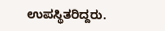ಉಪಸ್ಥಿತರಿದ್ದರು.